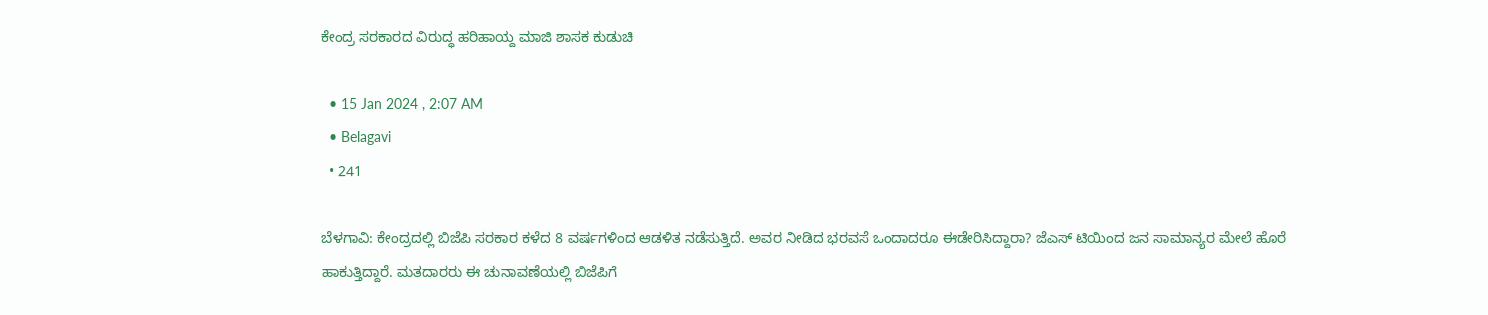ಕೇಂದ್ರ ಸರಕಾರದ ವಿರುದ್ಧ ಹರಿಹಾಯ್ದ ಮಾಜಿ ಶಾಸಕ ಕುಡುಚಿ

  • 15 Jan 2024 , 2:07 AM
  • Belagavi
  • 241

ಬೆಳಗಾವಿ: ಕೇಂದ್ರದಲ್ಲಿ ಬಿಜೆಪಿ ಸರಕಾರ ಕಳೆದ 8 ವರ್ಷಗಳಿಂದ ಆಡಳಿತ ನಡೆಸುತ್ತಿದೆ. ಅವರ ನೀಡಿದ ಭರವಸೆ ಒಂದಾದರೂ ಈಡೇರಿಸಿದ್ದಾರಾ? ಜೆಎಸ್ ಟಿಯಿಂದ ಜನ ಸಾಮಾನ್ಯರ ಮೇಲೆ ಹೊರೆ ಹಾಕುತ್ತಿದ್ದಾರೆ. ಮತದಾರರು ಈ ಚುನಾವಣೆಯಲ್ಲಿ ಬಿಜೆಪಿಗೆ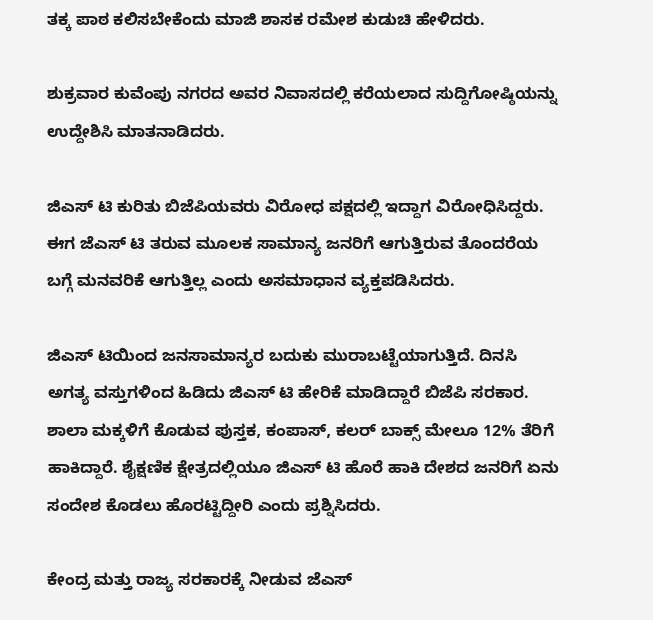ತಕ್ಕ ಪಾಠ ಕಲಿಸಬೇಕೆಂದು ಮಾಜಿ ಶಾಸಕ ರಮೇಶ ಕುಡುಚಿ ಹೇಳಿದರು.

ಶುಕ್ರವಾರ ಕುವೆಂಪು ನಗರದ ಅವರ ನಿವಾಸದಲ್ಲಿ ಕರೆಯಲಾದ ಸುದ್ದಿಗೋಷ್ಠಿಯನ್ನು ಉದ್ದೇಶಿಸಿ ಮಾತನಾಡಿದರು.

ಜಿಎಸ್ ಟಿ ಕುರಿತು ಬಿಜೆಪಿಯವರು ವಿರೋಧ ಪಕ್ಷದಲ್ಲಿ ಇದ್ದಾಗ ವಿರೋಧಿಸಿದ್ದರು. ಈಗ ಜೆಎಸ್ ಟಿ ತರುವ ಮೂಲಕ ಸಾಮಾನ್ಯ ಜನರಿಗೆ ಆಗುತ್ತಿರುವ ತೊಂದರೆಯ ಬಗ್ಗೆ ಮನವರಿಕೆ ಆಗುತ್ತಿಲ್ಲ ಎಂದು ಅಸಮಾಧಾನ ವ್ಯಕ್ತಪಡಿಸಿದರು.

ಜಿಎಸ್ ಟಿಯಿಂದ ಜನಸಾಮಾನ್ಯರ ಬದುಕು ಮುರಾಬಟ್ಟೆಯಾಗುತ್ತಿದೆ. ದಿನಸಿ ಅಗತ್ಯ ವಸ್ತುಗಳಿಂದ ಹಿಡಿದು ಜಿಎಸ್ ಟಿ ಹೇರಿಕೆ ಮಾಡಿದ್ದಾರೆ ಬಿಜೆಪಿ ಸರಕಾರ. ಶಾಲಾ ಮಕ್ಕಳಿಗೆ ಕೊಡುವ ಪುಸ್ತಕ, ಕಂಪಾಸ್, ಕಲರ್ ಬಾಕ್ಸ್ ಮೇಲೂ 12% ತೆರಿಗೆ ಹಾಕಿದ್ದಾರೆ. ಶೈಕ್ಷಣಿಕ ಕ್ಷೇತ್ರದಲ್ಲಿಯೂ ಜಿಎಸ್ ಟಿ ಹೊರೆ ಹಾಕಿ ದೇಶದ ಜನರಿಗೆ ಏನು ಸಂದೇಶ ಕೊಡಲು‌ ಹೊರಟ್ಟಿದ್ದೀರಿ ಎಂದು ಪ್ರಶ್ನಿಸಿದರು‌.

ಕೇಂದ್ರ ‌ಮತ್ತು ರಾಜ್ಯ ಸರಕಾರಕ್ಕೆ ನೀಡುವ ಜೆಎಸ್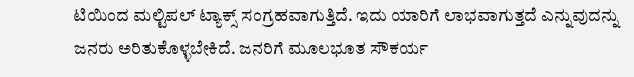ಟಿಯಿಂದ ಮಲ್ಟಿಪಲ್ ಟ್ಯಾಕ್ಸ್ ಸಂಗ್ರಹವಾಗುತ್ತಿದೆ. ಇದು ಯಾರಿಗೆ ಲಾಭವಾಗುತ್ತದೆ ಎನ್ನುವುದನ್ನು ಜನರು ಅರಿತುಕೊಳ್ಳಬೇಕಿದೆ. ಜನರಿಗೆ ಮೂಲಭೂತ ಸೌಕರ್ಯ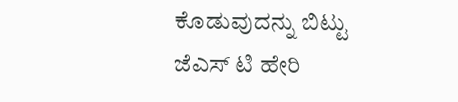ಕೊಡುವುದನ್ನು ಬಿಟ್ಟು ಜೆಎಸ್ ಟಿ ಹೇರಿ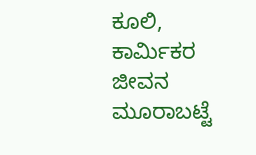ಕೂಲಿ, ಕಾರ್ಮಿಕರ ಜೀವನ ಮೂರಾಬಟ್ಟೆ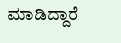ಮಾಡಿದ್ದಾರೆ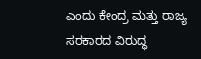ಎಂದು ಕೇಂದ್ರ ಮತ್ತು ರಾಜ್ಯ ಸರಕಾರದ ವಿರುದ್ಧ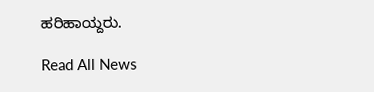ಹರಿಹಾಯ್ದರು.

Read All News